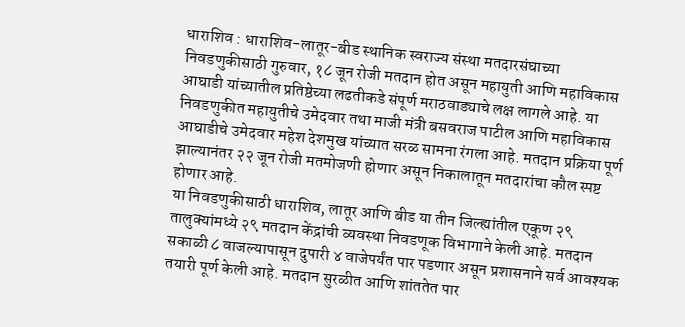धाराशिव : धाराशिव-लातूर-बीड स्थानिक स्वराज्य संस्था मतदारसंघाच्या निवडणुकीसाठी गुरुवार, १८ जून रोजी मतदान होत असून महायुती आणि महाविकास आघाडी यांच्यातील प्रतिष्ठेच्या लढतीकडे संपूर्ण मराठवाड्याचे लक्ष लागले आहे. या निवडणुकीत महायुतीचे उमेदवार तथा माजी मंत्री बसवराज पाटील आणि महाविकास आघाडीचे उमेदवार महेश देशमुख यांच्यात सरळ सामना रंगला आहे. मतदान प्रक्रिया पूर्ण झाल्यानंतर २२ जून रोजी मतमोजणी होणार असून निकालातून मतदारांचा कौल स्पष्ट होणार आहे.
या निवडणुकीसाठी धाराशिव, लातूर आणि बीड या तीन जिल्ह्यांतील एकूण २९ तालुक्यांमध्ये २९ मतदान केंद्रांची व्यवस्था निवडणूक विभागाने केली आहे. मतदान सकाळी ८ वाजल्यापासून दुपारी ४ वाजेपर्यंत पार पडणार असून प्रशासनाने सर्व आवश्यक तयारी पूर्ण केली आहे. मतदान सुरळीत आणि शांततेत पार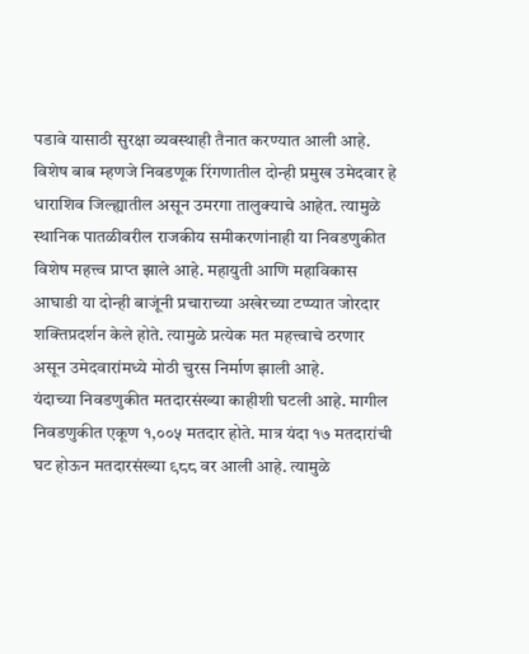पडावे यासाठी सुरक्षा व्यवस्थाही तैनात करण्यात आली आहे.
विशेष बाब म्हणजे निवडणूक रिंगणातील दोन्ही प्रमुख उमेदवार हे धाराशिव जिल्ह्यातील असून उमरगा तालुक्याचे आहेत. त्यामुळे स्थानिक पातळीवरील राजकीय समीकरणांनाही या निवडणुकीत विशेष महत्त्व प्राप्त झाले आहे. महायुती आणि महाविकास आघाडी या दोन्ही बाजूंनी प्रचाराच्या अखेरच्या टप्प्यात जोरदार शक्तिप्रदर्शन केले होते. त्यामुळे प्रत्येक मत महत्त्वाचे ठरणार असून उमेदवारांमध्ये मोठी चुरस निर्माण झाली आहे.
यंदाच्या निवडणुकीत मतदारसंख्या काहीशी घटली आहे. मागील निवडणुकीत एकूण १,००५ मतदार होते. मात्र यंदा १७ मतदारांची घट होऊन मतदारसंख्या ९८८ वर आली आहे. त्यामुळे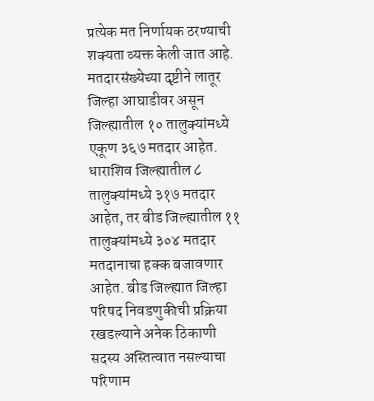प्रत्येक मत निर्णायक ठरण्याची शक्यता व्यक्त केली जात आहे.
मतदारसंख्येच्या दृष्टीने लातूर जिल्हा आघाडीवर असून जिल्ह्यातील १० तालुक्यांमध्ये एकूण ३६७ मतदार आहेत. धाराशिव जिल्ह्यातील ८ तालुक्यांमध्ये ३१७ मतदार आहेत, तर बीड जिल्ह्यातील ११ तालुक्यांमध्ये ३०४ मतदार मतदानाचा हक्क बजावणार आहेत. बीड जिल्ह्यात जिल्हा परिषद निवडणुकीची प्रक्रिया रखडल्याने अनेक ठिकाणी सदस्य अस्तित्वात नसल्याचा परिणाम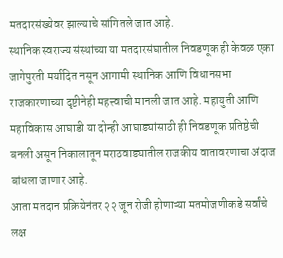मतदारसंख्येवर झाल्याचे सांगितले जात आहे.
स्थानिक स्वराज्य संस्थांच्या या मतदारसंघातील निवडणूक ही केवळ एका जागेपुरती मर्यादित नसून आगामी स्थानिक आणि विधानसभा राजकारणाच्या दृष्टीनेही महत्त्वाची मानली जात आहे. महायुती आणि महाविकास आघाडी या दोन्ही आघाड्यांसाठी ही निवडणूक प्रतिष्ठेची बनली असून निकालातून मराठवाड्यातील राजकीय वातावरणाचा अंदाज बांधला जाणार आहे.
आता मतदान प्रक्रियेनंतर २२ जून रोजी होणाऱ्या मतमोजणीकडे सर्वांचे लक्ष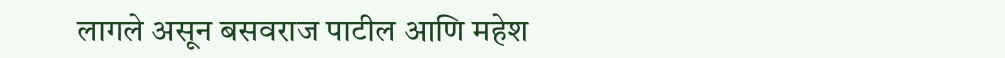लागले असून बसवराज पाटील आणि महेश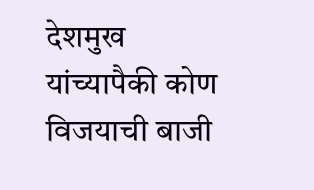देशमुख यांच्यापैकी कोण विजयाची बाजी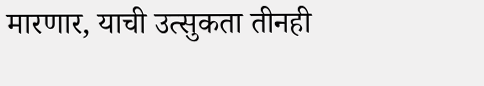मारणार, याची उत्सुकता तीनही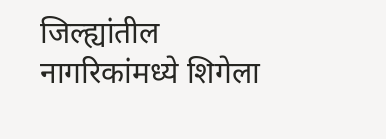जिल्ह्यांतील नागरिकांमध्ये शिगेला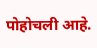पोहोचली आहे.